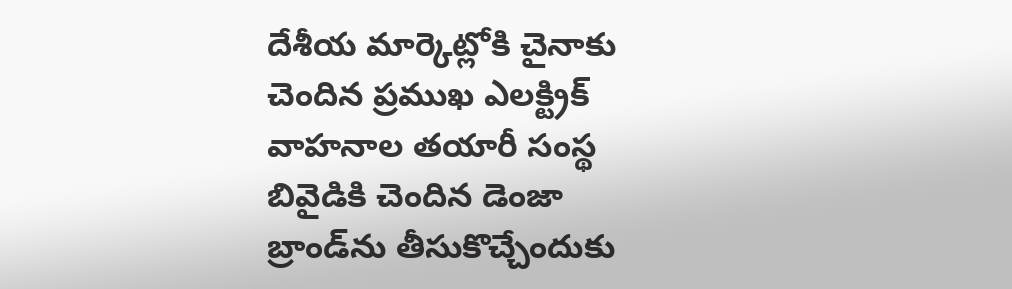దేశీయ మార్కెట్లోకి చైనాకు చెందిన ప్రముఖ ఎలక్ట్రిక్ వాహనాల తయారీ సంస్థ బివైడికి చెందిన డెంజా బ్రాండ్‌ను తీసుకొచ్చేందుకు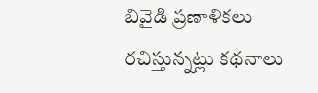బివైడి ప్రణాళికలు రచిస్తున్నట్లు కథనాలు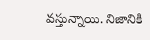వస్తున్నాయి. నిజానికి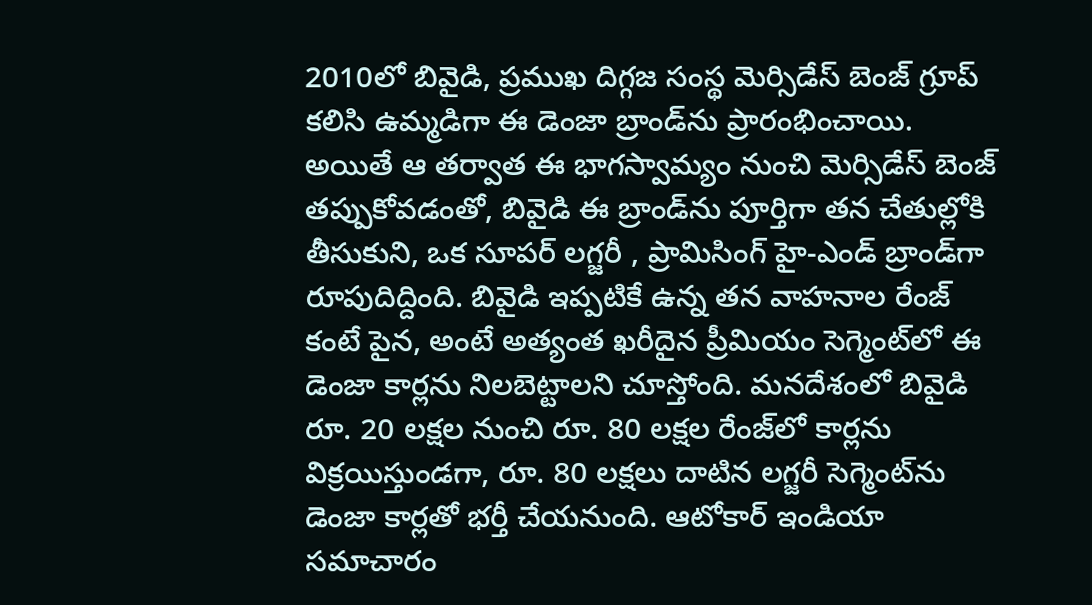2010లో బివైడి, ప్రముఖ దిగ్గజ సంస్థ మెర్సిడేస్ బెంజ్ గ్రూప్ కలిసి ఉమ్మడిగా ఈ డెంజా బ్రాండ్‌ను ప్రారంభించాయి. అయితే ఆ తర్వాత ఈ భాగస్వామ్యం నుంచి మెర్సిడేస్ బెంజ్ తప్పుకోవడంతో, బివైడి ఈ బ్రాండ్‌ను పూర్తిగా తన చేతుల్లోకి తీసుకుని, ఒక సూపర్ లగ్జరీ , ప్రామిసింగ్ హై-ఎండ్ బ్రాండ్‌గా రూపుదిద్దింది. బివైడి ఇప్పటికే ఉన్న తన వాహనాల రేంజ్‌ కంటే పైన, అంటే అత్యంత ఖరీదైన ప్రీమియం సెగ్మెంట్‌లో ఈ డెంజా కార్లను నిలబెట్టాలని చూస్తోంది. మనదేశంలో బివైడి రూ. 20 లక్షల నుంచి రూ. 80 లక్షల రేంజ్‌లో కార్లను విక్రయిస్తుండగా, రూ. 80 లక్షలు దాటిన లగ్జరీ సెగ్మెంట్‌ను డెంజా కార్లతో భర్తీ చేయనుంది. ఆటోకార్ ఇండియా సమాచారం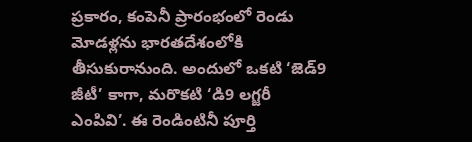ప్రకారం, కంపెనీ ప్రారంభంలో రెండు మోడళ్లను భారతదేశంలోకి తీసుకురానుంది. అందులో ఒకటి ‘జెడ్‌9 జీటీ’ కాగా, మరొకటి ‘డి9 లగ్జరీ ఎంపివి’. ఈ రెండింటినీ పూర్తి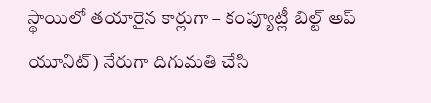స్థాయిలో తయారైన కార్లుగా – కంప్యూట్లీ బిల్ట్ అప్ యూనిట్) నేరుగా దిగుమతి చేసి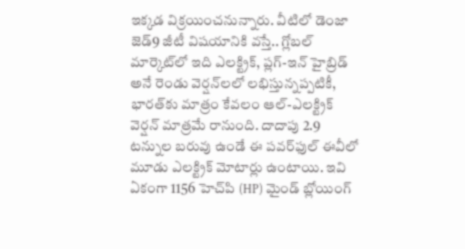ఇక్కడ విక్రయించనున్నారు. వీటిలో డెంజా జెడ్‌9 జీటీ విషయానికి వస్తే.. గ్లోబల్ మార్కెట్‌లో ఇది ఎలక్ట్రిక్, ప్లగ్-ఇన్ హైబ్రిడ్ అనే రెండు వెర్షన్‌లలో లభిస్తున్నప్పటికీ, భారత్‌కు మాత్రం కేవలం ఆల్-ఎలక్ట్రిక్ వెర్షన్‌ మాత్రమే రానుంది. దాదాపు 2.9 టన్నుల బరువు ఉండే ఈ పవర్‌ఫుల్ ఈవీలో మూడు ఎలక్ట్రిక్ మోటార్లు ఉంటాయి. ఇవి ఏకంగా 1156 హెచ్‌పి (HP) మైండ్ బ్లోయింగ్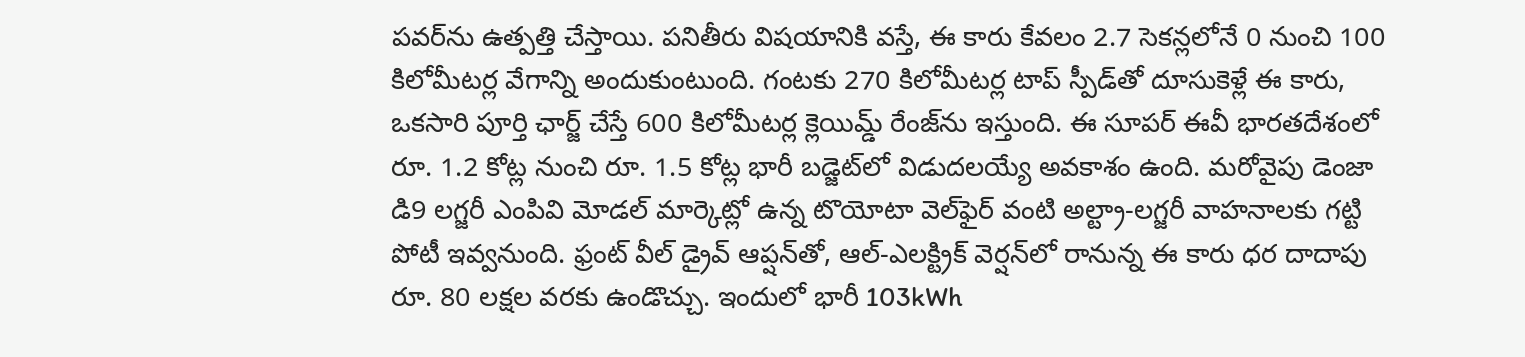పవర్‌ను ఉత్పత్తి చేస్తాయి. పనితీరు విషయానికి వస్తే, ఈ కారు కేవలం 2.7 సెకన్లలోనే 0 నుంచి 100 కిలోమీటర్ల వేగాన్ని అందుకుంటుంది. గంటకు 270 కిలోమీటర్ల టాప్ స్పీడ్‌తో దూసుకెళ్లే ఈ కారు, ఒకసారి పూర్తి ఛార్జ్ చేస్తే 600 కిలోమీటర్ల క్లెయిమ్డ్ రేంజ్‌ను ఇస్తుంది. ఈ సూపర్ ఈవీ భారతదేశంలో రూ. 1.2 కోట్ల నుంచి రూ. 1.5 కోట్ల భారీ బడ్జెట్‌లో విడుదలయ్యే అవకాశం ఉంది. మరోవైపు డెంజా డి9 లగ్జరీ ఎంపివి మోడల్ మార్కెట్లో ఉన్న టొయోటా వెల్‌ఫైర్ వంటి అల్ట్రా-లగ్జరీ వాహనాలకు గట్టి పోటీ ఇవ్వనుంది. ఫ్రంట్ వీల్ డ్రైవ్ ఆప్షన్‌తో, ఆల్-ఎలక్ట్రిక్ వెర్షన్‌లో రానున్న ఈ కారు ధర దాదాపు రూ. 80 లక్షల వరకు ఉండొచ్చు. ఇందులో భారీ 103kWh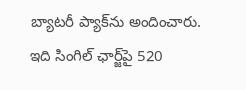బ్యాటరీ ప్యాక్‌ను అందించారు. ఇది సింగిల్ ఛార్జ్‌పై 520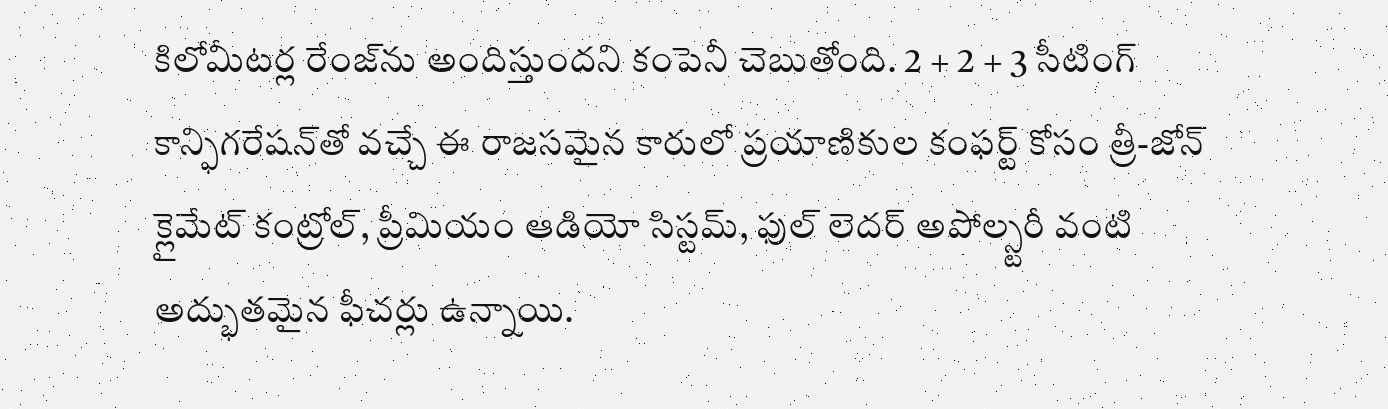కిలోమీటర్ల రేంజ్‌ను అందిస్తుందని కంపెనీ చెబుతోంది. 2 + 2 + 3 సీటింగ్ కాన్ఫిగరేషన్‌తో వచ్చే ఈ రాజసమైన కారులో ప్రయాణికుల కంఫర్ట్ కోసం త్రీ-జోన్ క్లైమేట్ కంట్రోల్, ప్రీమియం ఆడియో సిస్టమ్, ఫుల్ లెదర్ అపోల్స్టరీ వంటి అద్భుతమైన ఫీచర్లు ఉన్నాయి.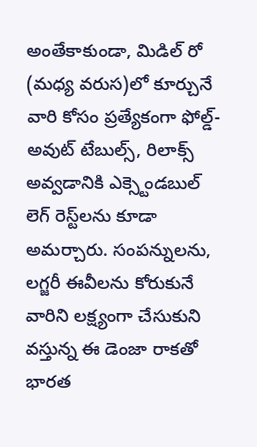అంతేకాకుండా, మిడిల్ రో (మధ్య వరుస)లో కూర్చునే వారి కోసం ప్రత్యేకంగా ఫోల్డ్-అవుట్ టేబుల్స్, రిలాక్స్ అవ్వడానికి ఎక్స్టెండబుల్ లెగ్ రెస్ట్‌లను కూడా అమర్చారు. సంపన్నులను, లగ్జరీ ఈవీలను కోరుకునే వారిని లక్ష్యంగా చేసుకుని వస్తున్న ఈ డెంజా రాకతో భారత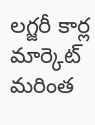లగ్జరీ కార్ల మార్కెట్ మరింత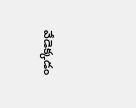వేడెక్కడం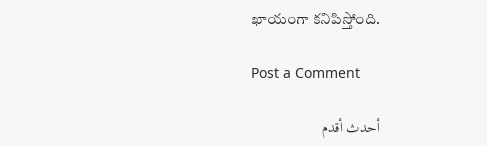ఖాయంగా కనిపిస్తోంది.

Post a Comment

أحدث أقدم